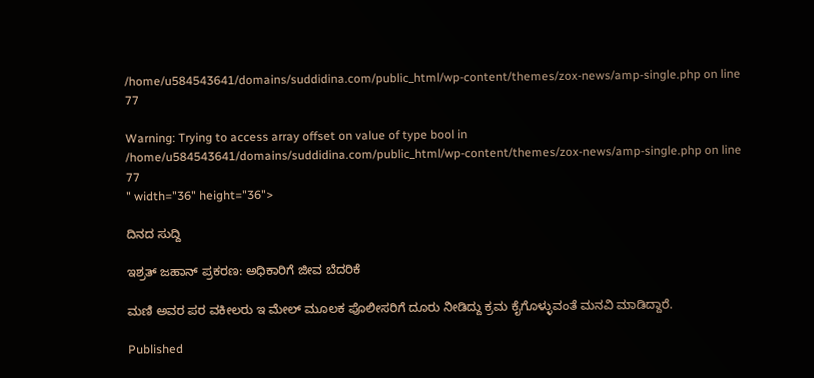/home/u584543641/domains/suddidina.com/public_html/wp-content/themes/zox-news/amp-single.php on line 77

Warning: Trying to access array offset on value of type bool in /home/u584543641/domains/suddidina.com/public_html/wp-content/themes/zox-news/amp-single.php on line 77
" width="36" height="36">

ದಿನದ ಸುದ್ದಿ

ಇಶ್ರತ್ ಜಹಾನ್ ಪ್ರಕರಣ: ಅಧಿಕಾರಿಗೆ ಜೀವ ಬೆದರಿಕೆ

ಮಣಿ ಅವರ ಪರ ವಕೀಲರು ಇ ಮೇಲ್ ಮೂಲಕ ಪೊಲೀಸರಿಗೆ ದೂರು ನೀಡಿದ್ದು ಕ್ರಮ ಕೈಗೊಳ್ಳುವಂತೆ ಮನವಿ ಮಾಡಿದ್ದಾರೆ.

Published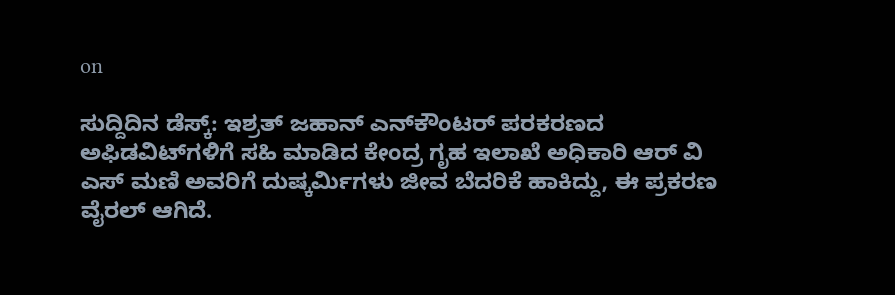on

ಸುದ್ದಿದಿನ ಡೆಸ್ಕ್: ಇಶ್ರತ್ ಜಹಾನ್ ಎನ್‍ಕೌಂಟರ್ ಪರಕರಣದ ಅಫಿಡವಿಟ್‍ಗಳಿಗೆ ಸಹಿ ಮಾಡಿದ ಕೇಂದ್ರ ಗೃಹ ಇಲಾಖೆ ಅಧಿಕಾರಿ ಆರ್ ವಿ ಎಸ್ ಮಣಿ ಅವರಿಗೆ ದುಷ್ಕರ್ಮಿಗಳು ಜೀವ ಬೆದರಿಕೆ ಹಾಕಿದ್ದು, ಈ ಪ್ರಕರಣ ವೈರಲ್ ಆಗಿದೆ.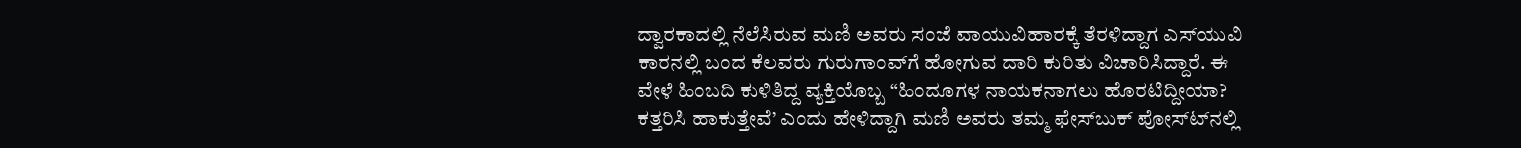ದ್ವಾರಕಾದಲ್ಲಿ ನೆಲೆಸಿರುವ ಮಣಿ ಅವರು ಸಂಜೆ ವಾಯುವಿಹಾರಕ್ಕೆ ತೆರಳಿದ್ದಾಗ ಎಸ್‍ಯುವಿ ಕಾರನಲ್ಲಿ ಬಂದ ಕೆಲವರು ಗುರುಗಾಂವ್‍ಗೆ ಹೋಗುವ ದಾರಿ ಕುರಿತು ವಿಚಾರಿಸಿದ್ದಾರೆ. ಈ ವೇಳೆ ಹಿಂಬದಿ ಕುಳಿತಿದ್ದ ವ್ಯಕ್ತಿಯೊಬ್ಬ “ಹಿಂದೂಗಳ ನಾಯಕನಾಗಲು ಹೊರಟಿದ್ದೀಯಾ? ಕತ್ತರಿಸಿ ಹಾಕುತ್ತೇವೆ’ ಎಂದು ಹೇಳಿದ್ದಾಗಿ ಮಣಿ ಅವರು ತಮ್ಮ ಫೇಸ್‍ಬುಕ್ ಪೋಸ್ಟ್‍ನಲ್ಲಿ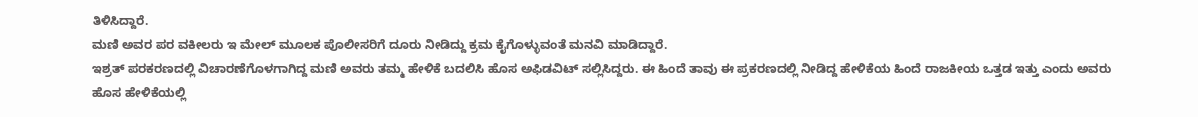ತಿಳಿಸಿದ್ದಾರೆ.
ಮಣಿ ಅವರ ಪರ ವಕೀಲರು ಇ ಮೇಲ್ ಮೂಲಕ ಪೊಲೀಸರಿಗೆ ದೂರು ನೀಡಿದ್ದು ಕ್ರಮ ಕೈಗೊಳ್ಳುವಂತೆ ಮನವಿ ಮಾಡಿದ್ದಾರೆ.
ಇಶ್ರತ್ ಪರಕರಣದಲ್ಲಿ ವಿಚಾರಣೆಗೊಳಗಾಗಿದ್ದ ಮಣಿ ಅವರು ತಮ್ಮ ಹೇಳಿಕೆ ಬದಲಿಸಿ ಹೊಸ ಅಫಿಡವಿಟ್ ಸಲ್ಲಿಸಿದ್ದರು. ಈ ಹಿಂದೆ ತಾವು ಈ ಪ್ರಕರಣದಲ್ಲಿ ನೀಡಿದ್ದ ಹೇಳಿಕೆಯ ಹಿಂದೆ ರಾಜಕೀಯ ಒತ್ತಡ ಇತ್ತು ಎಂದು ಅವರು ಹೊಸ ಹೇಳಿಕೆಯಲ್ಲಿ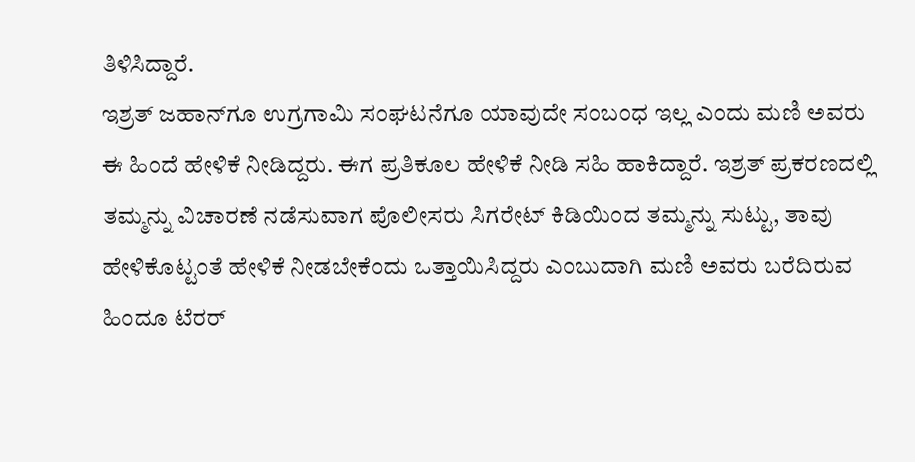ತಿಳಿಸಿದ್ದಾರೆ.
ಇಶ್ರತ್ ಜಹಾನ್‍ಗೂ ಉಗ್ರಗಾಮಿ ಸಂಘಟನೆಗೂ ಯಾವುದೇ ಸಂಬಂಧ ಇಲ್ಲ ಎಂದು ಮಣಿ ಅವರು ಈ ಹಿಂದೆ ಹೇಳಿಕೆ ನೀಡಿದ್ದರು. ಈಗ ಪ್ರತಿಕೂಲ ಹೇಳಿಕೆ ನೀಡಿ ಸಹಿ ಹಾಕಿದ್ದಾರೆ. ಇಶ್ರತ್ ಪ್ರಕರಣದಲ್ಲಿ ತಮ್ಮನ್ನು ವಿಚಾರಣೆ ನಡೆಸುವಾಗ ಪೊಲೀಸರು ಸಿಗರೇಟ್ ಕಿಡಿಯಿಂದ ತಮ್ಮನ್ನು ಸುಟ್ಟು, ತಾವು ಹೇಳಿಕೊಟ್ಟಂತೆ ಹೇಳಿಕೆ ನೀಡಬೇಕೆಂದು ಒತ್ತಾಯಿಸಿದ್ದರು ಎಂಬುದಾಗಿ ಮಣಿ ಅವರು ಬರೆದಿರುವ ಹಿಂದೂ ಟೆರರ್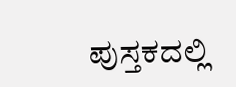ಪುಸ್ತಕದಲ್ಲಿ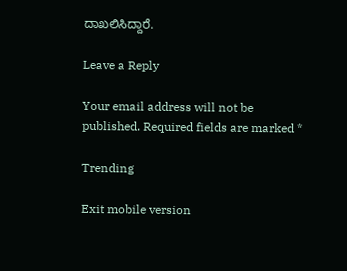ದಾಖಲಿಸಿದ್ದಾರೆ.

Leave a Reply

Your email address will not be published. Required fields are marked *

Trending

Exit mobile version